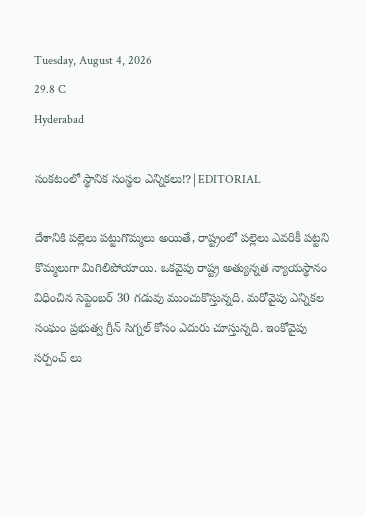Tuesday, August 4, 2026
29.8 C
Hyderabad

సంకటంలో స్థానిక సంస్థల ఎన్నికలు!?|EDITORIAL

దేశానికి పల్లెలు పట్టుగొమ్మలు అయితే, రాష్ట్రంలో పల్లెలు ఎవరికీ పట్టని కొమ్మలుగా మిగిలిపోయాయి. ఒకవైపు రాష్ట్ర అత్యున్నత న్యాయస్థానం విధించిన సెప్టెంబర్ 30 గడువు ముంచుకొస్తున్నది. మరోవైపు ఎన్నికల సంఘం ప్రభుత్వ గ్రీన్ సిగ్నల్ కోసం ఎదురు చూస్తున్నది. ఇంకోవైపు సర్పంచ్ లు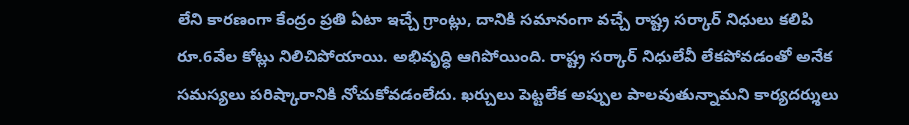లేని కారణంగా కేంద్రం ప్రతి ఏటా ఇచ్చే గ్రాంట్లు, దానికి సమానంగా వచ్చే రాష్ట్ర సర్కార్ నిధులు కలిపి రూ.6వేల కోట్లు నిలిచిపోయాయి. అభివృద్ధి ఆగిపోయింది. రాష్ట్ర సర్కార్ నిధులేవీ లేకపోవడంతో అనేక సమస్యలు పరిష్కారానికి నోచుకోవడంలేదు. ఖర్చులు పెట్టలేక అప్పుల పాలవుతున్నామని కార్యదర్శులు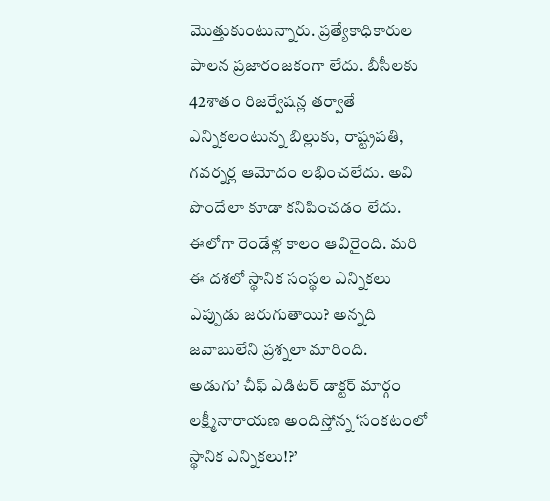మొత్తుకుంటున్నారు. ప్రత్యేకాధికారుల పాలన ప్రజారంజకంగా లేదు. బీసీలకు 42శాతం రిజర్వేషన్ల తర్వాతే ఎన్నికలంటున్న బిల్లుకు, రాష్ట్రపతి, గవర్నర్ల ఆమోదం లభించలేదు. అవి పొందేలా కూడా కనిపించడం లేదు. ఈలోగా రెండేళ్ల కాలం ఆవిరైంది. మరి ఈ దశలో స్థానిక సంస్థల ఎన్నికలు ఎప్పుడు జరుగుతాయి? అన్నది జవాబులేని ప్రశ్నలా మారింది.
అడుగు’ చీఫ్ ఎడిటర్ డాక్టర్ మార్గం లక్ష్మీనారాయణ అందిస్తోన్న ‘సంకటంలో స్థానిక ఎన్నికలు!?’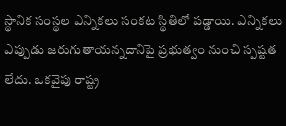స్థానిక సంస్థల ఎన్నికలు సంకట స్థితిలో పడ్డాయి. ఎన్నికలు ఎప్పుడు జరుగుతాయన్నదానిపై ప్రభుత్వం నుంచి స్పష్టత లేదు. ఒకవైపు రాష్ట్ర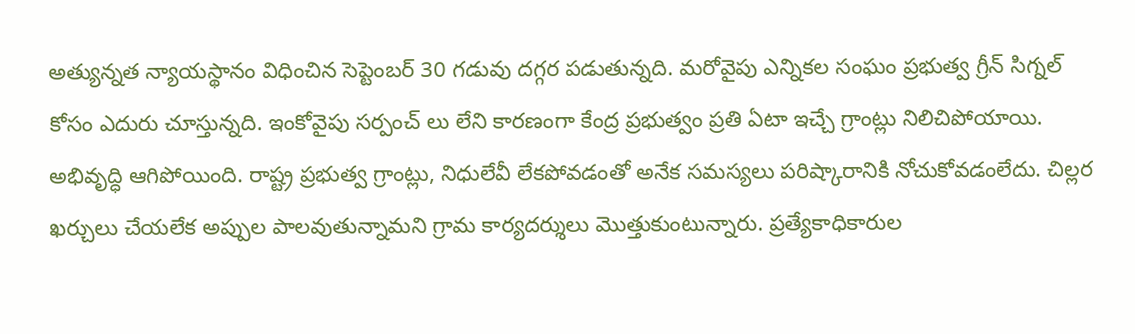అత్యున్నత న్యాయస్థానం విధించిన సెప్టెంబర్ 30 గడువు దగ్గర పడుతున్నది. మరోవైపు ఎన్నికల సంఘం ప్రభుత్వ గ్రీన్ సిగ్నల్ కోసం ఎదురు చూస్తున్నది. ఇంకోవైపు సర్పంచ్ లు లేని కారణంగా కేంద్ర ప్రభుత్వం ప్రతి ఏటా ఇచ్చే గ్రాంట్లు నిలిచిపోయాయి. అభివృద్ధి ఆగిపోయింది. రాష్ట్ర ప్రభుత్వ గ్రాంట్లు, నిధులేవీ లేకపోవడంతో అనేక సమస్యలు పరిష్కారానికి నోచుకోవడంలేదు. చిల్లర ఖర్చులు చేయలేక అప్పుల పాలవుతున్నామని గ్రామ కార్యదర్శులు మొత్తుకుంటున్నారు. ప్రత్యేకాధికారుల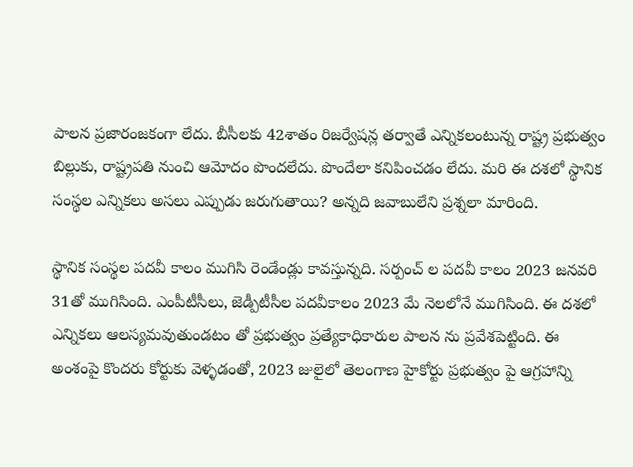పాలన ప్రజారంజకంగా లేదు. బీసీలకు 42శాతం రిజర్వేషన్ల తర్వాతే ఎన్నికలంటున్న రాష్ట్ర ప్రభుత్వం బిల్లుకు, రాష్ట్రపతి నుంచి ఆమోదం పొందలేదు. పొందేలా కనిపించడం లేదు. మరి ఈ దశలో స్థానిక సంస్థల ఎన్నికలు అసలు ఎప్పుడు జరుగుతాయి? అన్నది జవాబులేని ప్రశ్నలా మారింది.

స్థానిక సంస్థల పదవీ కాలం ముగిసి రెండేండ్లు కావస్తున్నది. సర్పంచ్ ల పదవీ కాలం 2023 జనవరి 31తో ముగిసింది. ఎంపీటీసీలు, జెడ్పీటీసీల పదవీకాలం 2023 మే నెలలోనే ముగిసింది. ఈ దశలో ఎన్నికలు ఆలస్యమవుతుండటం తో ప్రభుత్వం ప్రత్యేకాధికారుల పాలన ను ప్రవేశపెట్టింది. ఈ అంశంపై కొందరు కోర్టుకు వెళ్ళడంతో, 2023 జులైలో తెలంగాణ హైకోర్టు ప్రభుత్వం పై ఆగ్రహాన్ని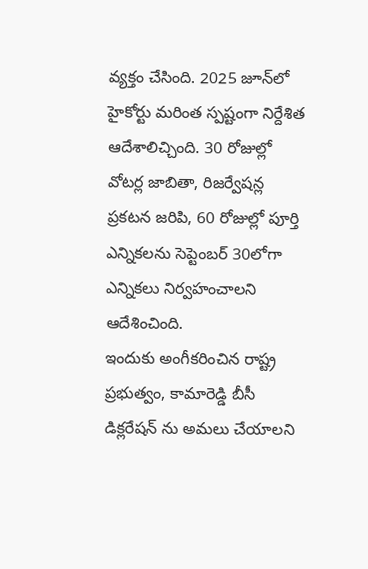వ్యక్తం చేసింది. 2025 జూన్‌లో హైకోర్టు మరింత స్పష్టంగా నిర్దేశిత ఆదేశాలిచ్చింది. 30 రోజుల్లో వోటర్ల జాబితా, రిజర్వేషన్ల ప్రకటన జరిపి, 60 రోజుల్లో పూర్తి ఎన్నికలను సెప్టెంబర్ 30లోగా ఎన్నికలు నిర్వహంచాలని ఆదేశించింది.
ఇందుకు అంగీకరించిన రాష్ట్ర ప్రభుత్వం, కామారెడ్డి బీసీ డిక్లరేషన్ ను అమలు చేయాలని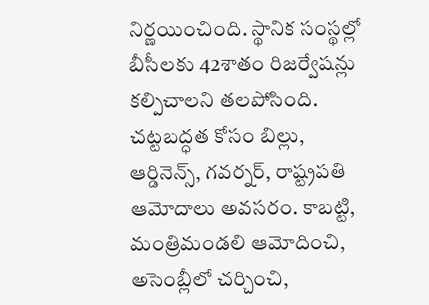నిర్ణయించింది. స్థానిక సంస్థల్లో బీసీలకు 42శాతం రిజర్వేషన్లు కల్పిచాలని తలపోసింది. చట్టబద్ధత కోసం బిల్లు, ఆర్డినెన్స్, గవర్నర్, రాష్ట్రపతి ఆమోదాలు అవసరం. కాబట్టి, మంత్రిమండలి ఆమోదించి, అసెంబ్లీలో చర్చించి,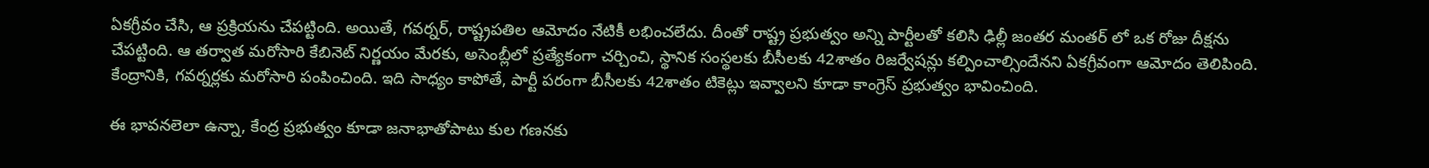ఏకగ్రీవం చేసి, ఆ ప్రక్రియను చేపట్టింది. అయితే, గవర్నర్, రాష్ట్రపతిల ఆమోదం నేటికీ లభించలేదు. దీంతో రాష్ట్ర ప్రభుత్వం అన్ని పార్టీలతో కలిసి ఢిల్లీ జంతర మంతర్ లో ఒక రోజు దీక్షను చేపట్టింది. ఆ తర్వాత మరోసారి కేబినెట్ నిర్ణయం మేరకు, అసెంబ్లీలో ప్రత్యేకంగా చర్చించి, స్థానిక సంస్థలకు బీసీలకు 42శాతం రిజర్వేషన్లు కల్పించాల్సిందేనని ఏకగ్రీవంగా ఆమోదం తెలిపింది. కేంద్రానికి, గవర్నర్లకు మరోసారి పంపించింది. ఇది సాధ్యం కాపోతే, పార్టీ పరంగా బీసీలకు 42శాతం టికెట్లు ఇవ్వాలని కూడా కాంగ్రెస్ ప్రభుత్వం భావించింది.

ఈ భావనలెలా ఉన్నా, కేంద్ర ప్రభుత్వం కూడా జనాభాతోపాటు కుల గణనకు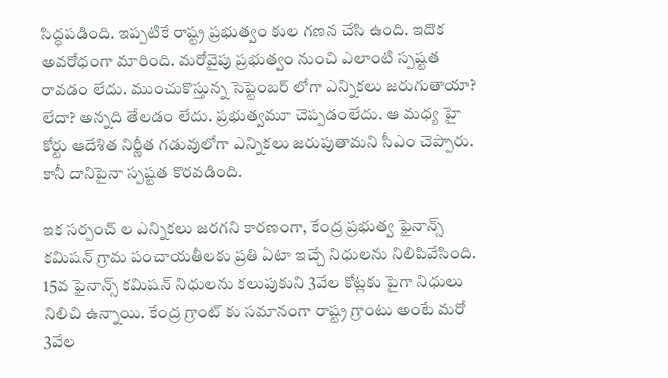సిద్ధపడింది. ఇప్పటికే రాష్ట్ర ప్రభుత్వం కుల గణన చేసి ఉంది. ఇదొక అవరోధంగా మారింది. మరోవైపు ప్రభుత్వం నుంచి ఎలాంటి స్పష్టత రావడం లేదు. ముంచుకొస్తున్న సెప్టెంబర్ లోగా ఎన్నికలు జరుగుతాయా? లేదా? అన్నది తేలడం లేదు. ప్రభుత్వమూ చెప్పడంలేదు. ఆ మధ్య హై కోర్టు ఆదేశిత నిర్ణీత గడువులోగా ఎన్నికలు జరుపుతామని సీఎం చెప్పారు. కానీ దానిపైనా స్పష్టత కొరవడింది.

ఇక సర్పంచ్ ల ఎన్నికలు జరగని కారణంగా, కేంద్ర ప్రభుత్వ ఫైనాన్స్ కమిషన్ గ్రామ పంచాయతీలకు ప్రతి ఏటా ఇచ్చే నిధులను నిలిపివేసింది. 15వ ఫైనాన్స్ కమిషన్ నిధులను కలుపుకుని 3వేల కోట్లకు పైగా నిధులు నిలిచి ఉన్నాయి. కేంద్ర గ్రాంట్ కు సమానంగా రాష్ట్ర గ్రాంటు అంటే మరో 3వేల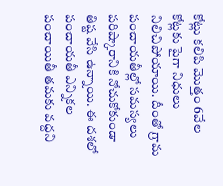కోట్లు కలిపి మొత్తం 6వేల కోట్లకు పైగా నిధులు నిలిచిపోయాయి. దీంతో గ్రామ పంచాయతీల్లో సమస్యలు పరిష్కారానికి నోచుకోకుండా తిష్ట వేసి ఉన్నాయి. ఈ దశలో పంచాయతీ ఎన్నికల పంచాయితీ తమకు వద్దని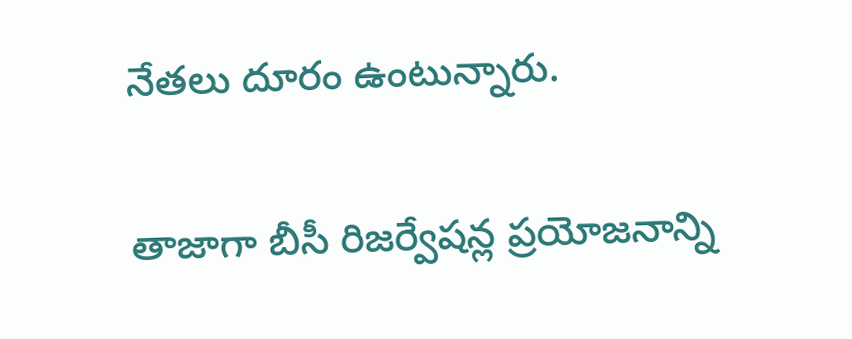నేతలు దూరం ఉంటున్నారు.

తాజాగా బీసీ రిజర్వేషన్ల ప్రయోజనాన్ని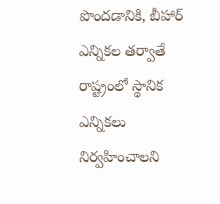పొందడానికి, బీహార్ ఎన్నికల తర్వాతే రాష్ట్రంలో స్థానిక ఎన్నికలు నిర్వహించాలని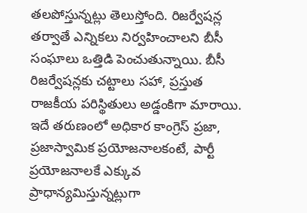తలపోస్తున్నట్లు తెలుస్తోంది. రిజర్వేషన్ల తర్వాతే ఎన్నికలు నిర్వహించాలని బీసీ సంఘాలు ఒత్తిడి పెంచుతున్నాయి. బీసీ రిజర్వేషన్లకు చట్టాలు సహా, ప్రస్తుత రాజకీయ పరిస్థితులు అడ్డంకిగా మారాయి. ఇదే తరుణంలో అధికార కాంగ్రెస్ ప్రజా, ప్రజాస్వామిక ప్రయోజనాలకంటే, పార్టీ ప్రయోజనాలకే ఎక్కువ ప్రాధాన్యమిస్తున్నట్లుగా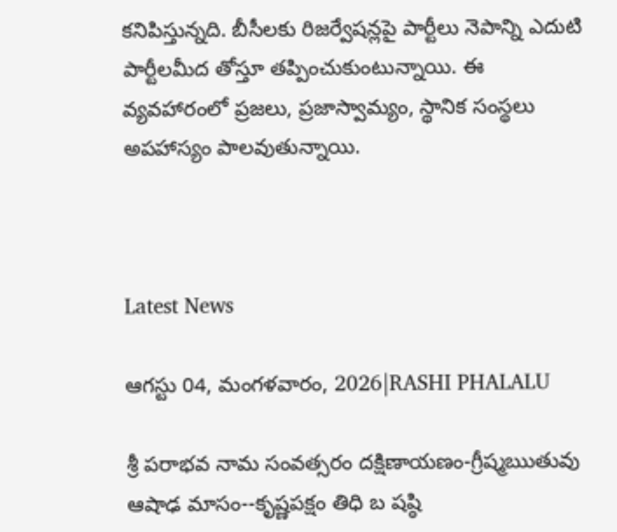కనిపిస్తున్నది. బీసీలకు రిజర్వేషన్లపై పార్టీలు నెపాన్ని ఎదుటి పార్టీలమీద తోస్తూ తప్పించుకుంటున్నాయి. ఈ వ్యవహారంలో ప్రజలు, ప్రజాస్వామ్యం, స్థానిక సంస్థలు అపహాస్యం పాలవుతున్నాయి.



Latest News

ఆగస్టు 04, మంగళవారం, 2026|RASHI PHALALU

శ్రీ పరాభవ నామ సంవత్సరం దక్షిణాయణం-గ్రీష్మఋతువు ఆషాఢ మాసం--కృష్ణపక్షం తిధి బ షష్ఠి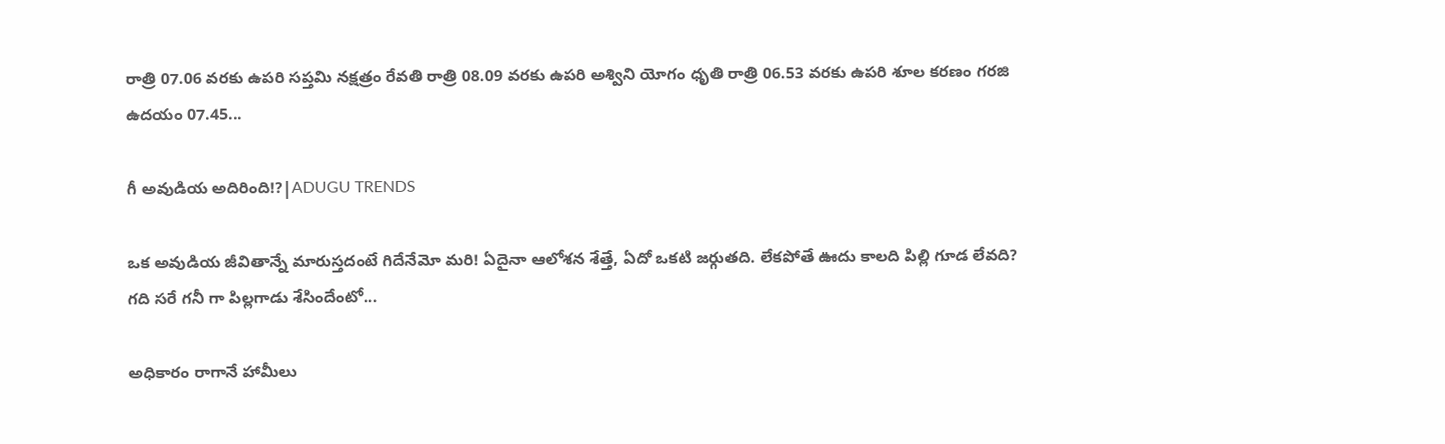రాత్రి 07.06 వరకు ఉపరి సప్తమి నక్షత్రం రేవతి రాత్రి 08.09 వరకు ఉపరి అశ్విని యోగం ధృతి రాత్రి 06.53 వరకు ఉపరి శూల కరణం గరజి ఉదయం 07.45...

గీ అవుడియ అదిరింది!?|ADUGU TRENDS

ఒక అవుడియ జీవితాన్నే మారుస్తదంటే గిదేనేమో మరి! ఏదైనా ఆలోశన శేత్తే, ఏదో ఒకటి జర్గుతది. లేకపోతే ఊదు కాలది పిల్లి గూడ లేవది? గది సరే గనీ గా పిల్లగాడు శేసిందేంటో...

అధికారం రాగానే హామీలు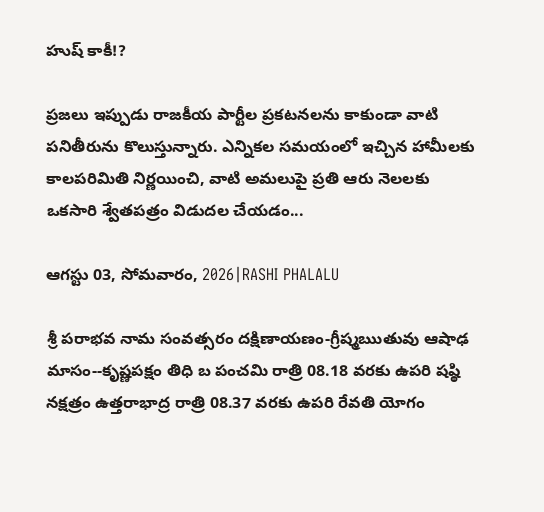హుష్ కాకీ!?

ప్రజలు ఇప్పుడు రాజకీయ పార్టీల ప్రకటనలను కాకుండా వాటి పనితీరును కొలుస్తున్నారు. ఎన్నికల సమయంలో ఇచ్చిన హామీలకు కాలపరిమితి నిర్ణయించి, వాటి అమలుపై ప్రతి ఆరు నెలలకు ఒకసారి శ్వేతపత్రం విడుదల చేయడం...

ఆగస్టు 03, సోమవారం, 2026|RASHI PHALALU

శ్రీ పరాభవ నామ సంవత్సరం దక్షిణాయణం-గ్రీష్మఋతువు ఆషాఢ మాసం--కృష్ణపక్షం తిధి బ పంచమి రాత్రి 08.18 వరకు ఉపరి షష్ఠి నక్షత్రం ఉత్తరాభాద్ర రాత్రి 08.37 వరకు ఉపరి రేవతి యోగం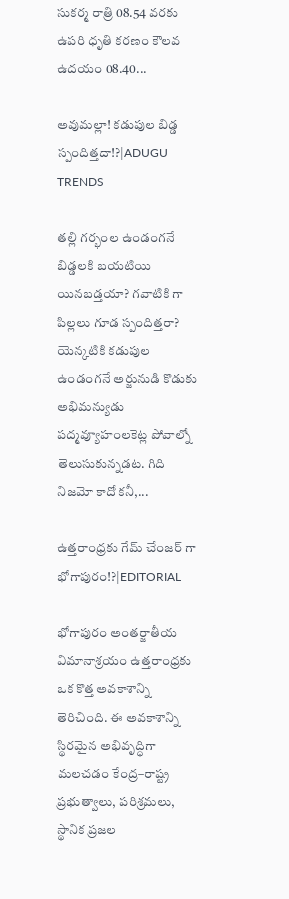సుకర్మ రాత్రి 08.54 వరకు ఉపరి ధృతి కరణం కౌలవ ఉదయం 08.40...

అవుమల్లా! కడుపుల బిడ్డ స్పందిత్తదా!?|ADUGU TRENDS

తల్లి గర్భంల ఉండంగనే బిడ్డలకి బయటియి యినబడ్తయా? గవాటికి గా పిల్లలు గూడ స్పందిత్తరా? యెన్కటికి కడుపుల ఉండంగనే అర్జునుడి కొడుకు అభిమన్యుడు పద్మవ్యూహంలకెట్ల పోవాల్నో తెలుసుకున్నడట. గిది నిజమో కాదో కనీ,...

ఉత్తరాంధ్రకు గేమ్ చేంజర్ గా భోగాపురం!?|EDITORIAL

భోగాపురం అంతర్జాతీయ విమానాశ్రయం ఉత్తరాంధ్రకు ఒక కొత్త అవకాశాన్ని తెరిచింది. ఈ అవకాశాన్ని స్థిరమైన అభివృద్ధిగా మలచడం కేంద్ర–రాష్ట్ర ప్రభుత్వాలు, పరిశ్రమలు, స్థానిక ప్రజల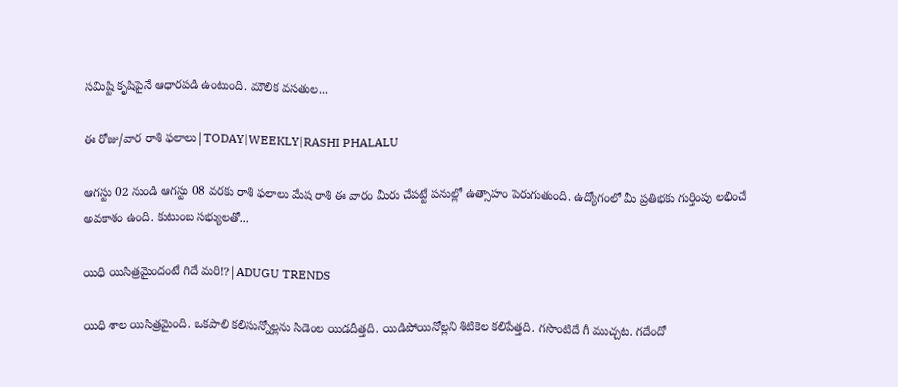సమిష్టి కృషిపైనే ఆధారపడి ఉంటుంది. మౌలిక వసతుల...

ఈ రోజు/వార రాశి ఫలాలు|TODAY|WEEKLY|RASHI PHALALU

ఆగస్టు 02 నుండి ఆగస్టు 08 వరకు రాశి ఫలాలు మేష రాశి ఈ వారం మీరు చేపట్టే పనుల్లో ఉత్సాహం పెరుగుతుంది. ఉద్యోగంలో మీ ప్రతిభకు గుర్తింపు లభించే అవకాశం ఉంది. కుటుంబ సభ్యులతో...

యిధి యిసిత్రమైందంటే గిదే మరి!?|ADUGU TRENDS

యిధి శాల యిసిత్రమైంది. ఒకపాలి కలిసున్నోల్లను సిడెంల యిడదీత్తది. యిడిపోయినోల్లని శిటికెల కలిపేత్తది. గసొంటిదే గీ ముచ్చట. గదేందో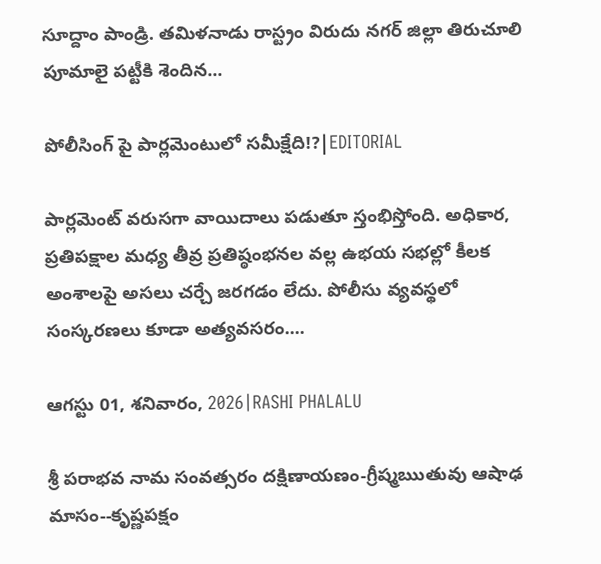సూద్దాం పాండ్రి. తమిళనాడు రాస్ట్రం విరుదు నగర్ జిల్లా తిరుచూలి పూమాలై పట్టీకి శెందిన...

పోలీసింగ్ పై పార్లమెంటులో సమీక్షేది!?|EDITORIAL

పార్లమెంట్ వరుసగా వాయిదాలు పడుతూ స్తంభిస్తోంది. అధికార, ప్రతిపక్షాల మధ్య తీవ్ర ప్రతిష్ఠంభనల వల్ల ఉభయ సభల్లో కీలక అంశాలపై అసలు చర్చే జరగడం లేదు. పోలీసు వ్యవస్థలో సంస్కరణలు కూడా అత్యవసరం....

ఆగస్టు 01, శనివారం, 2026|RASHI PHALALU

శ్రీ పరాభవ నామ సంవత్సరం దక్షిణాయణం-గ్రీష్మఋతువు ఆషాఢ మాసం--కృష్ణపక్షం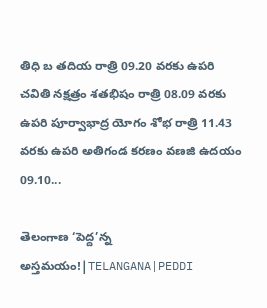తిధి బ తదియ రాత్రి 09.20 వరకు ఉపరి చవితి నక్షత్రం శతభిషం రాత్రి 08.09 వరకు ఉపరి పూర్వాభాద్ర యోగం శోభ రాత్రి 11.43 వరకు ఉపరి అతిగండ కరణం వణజి ఉదయం 09.10...

తెలంగాణ ‘పెద్ద’న్న అస్తమయం!|TELANGANA|PEDDI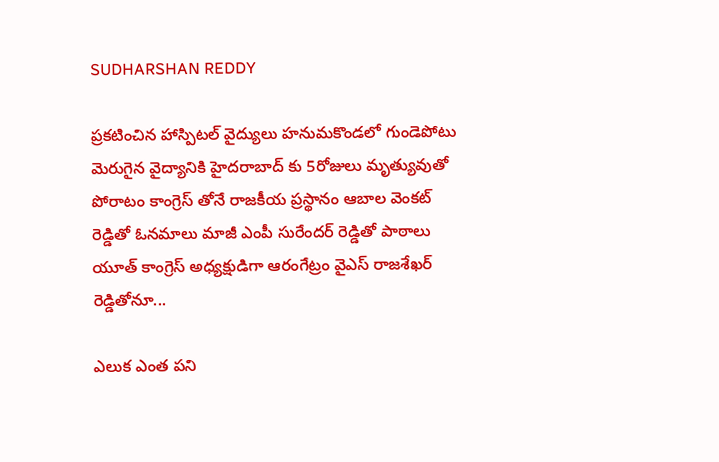SUDHARSHAN REDDY

ప్రకటించిన హాస్పిటల్ వైద్యులు హనుమకొండలో గుండెపోటు మెరుగైన వైద్యానికి హైదరాబాద్ కు 5రోజులు మృత్యువుతో పోరాటం కాంగ్రెస్ తోనే రాజకీయ ప్రస్థానం ఆబాల వెంకట్ రెడ్డితో ఓనమాలు మాజీ ఎంపీ సురేందర్ రెడ్డితో పాఠాలు యూత్ కాంగ్రెస్ అధ్యక్షుడిగా ఆరంగేట్రం వైఎస్ రాజశేఖర్ రెడ్డితోనూ...

ఎలుక ఎంత పని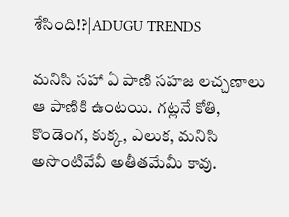శేసింది!?|ADUGU TRENDS

మనిసి సహా ఏ పాణి సహజ లచ్చణాలు ఆ పాణికి ఉంటయి. గట్లనే కోతి, కొండెంగ, కుక్క, ఎలుక, మనిసి అసొంటివేవీ అతీతమేమీ కావు.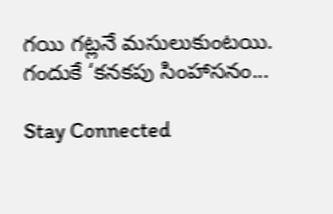గయి గట్లనే మసులుకుంటయి. గందుకే ‘కనకపు సింహాసనం...

Stay Connected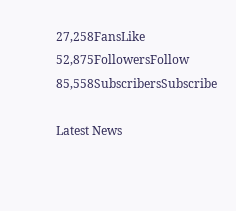27,258FansLike
52,875FollowersFollow
85,558SubscribersSubscribe

Latest News